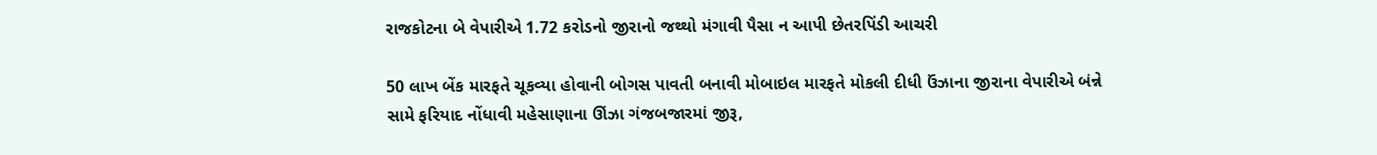રાજકોટના બે વેપારીએ 1.72 કરોડનો જીરાનો જથ્થો મંગાવી પૈસા ન આપી છેતરપિંડી આચરી

50 લાખ બેંક મારફતે ચૂકવ્યા હોવાની બોગસ પાવતી બનાવી મોબાઇલ મારફતે મોકલી દીધી ઉંઝાના જીરાના વેપારીએ બંન્ને સામે ફરિયાદ નોંધાવી મહેસાણાના ઊંઝા ગંજબજારમાં જીરૂ,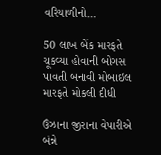વરિયાળીનો…

50 લાખ બેંક મારફતે ચૂકવ્યા હોવાની બોગસ પાવતી બનાવી મોબાઇલ મારફતે મોકલી દીધી

ઉંઝાના જીરાના વેપારીએ બંન્ને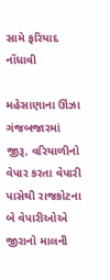સામે ફરિયાદ નોંધાવી

મહેસાણાના ઊંઝા ગંજબજારમાં જીરૂ, વરિયાળીનો વેપાર કરતા વેપારી પાસેથી રાજકોટના બે વેપારીઓએ જીરાનો માલની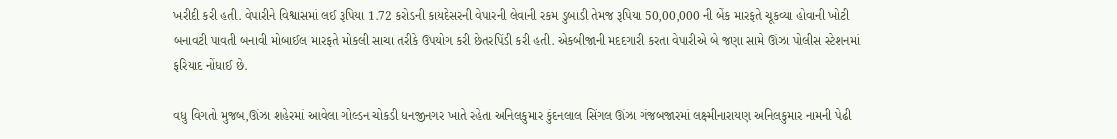ખરીદી કરી હતી. વેપારીને વિશ્વાસમાં લઈ રૂપિયા 1.72 કરોડની કાયદેસરની વેપારની લેવાની રકમ ડુબાડી તેમજ રૂપિયા 50,00,000 ની બેંક મારફતે ચૂકવ્યા હોવાની ખોટી બનાવટી પાવતી બનાવી મોબાઈલ મારફતે મોકલી સાચા તરીકે ઉપયોગ કરી છેતરપિંડી કરી હતી. એકબીજાની મદદગારી કરતા વેપારીએ બે જણા સામે ઊંઝા પોલીસ સ્ટેશનમાં ફરિયાદ નોંધાઈ છે.

વધુ વિગતો મુજબ,ઊંઝા શહેરમાં આવેલા ગોલ્ડન ચોકડી ધનજીનગર ખાતે રહેતા અનિલકુમાર કુંદનલાલ સિંગલ ઊંઝા ગંજબજારમાં લક્ષ્મીનારાયણ અનિલકુમાર નામની પેઢી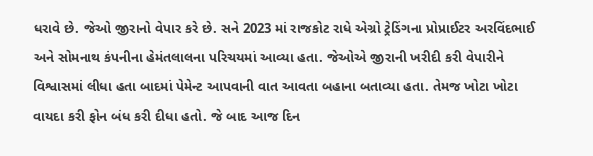ધરાવે છે. જેઓ જીરાનો વેપાર કરે છે. સને 2023 માં રાજકોટ રાધે એગ્રો ટ્રેડિંગના પ્રોપ્રાઈટર અરવિંદભાઈ અને સોમનાથ કંપનીના હેમંતલાલના પરિચયમાં આવ્યા હતા. જેઓએ જીરાની ખરીદી કરી વેપારીને વિશ્વાસમાં લીધા હતા બાદમાં પેમેન્ટ આપવાની વાત આવતા બહાના બતાવ્યા હતા. તેમજ ખોટા ખોટા વાયદા કરી ફોન બંધ કરી દીધા હતો. જે બાદ આજ દિન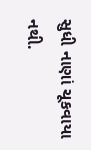સુધી નાણાં ચૂકવાયા નથી.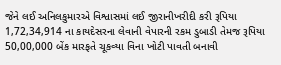જેને લઈ અનિલકુમારએ વિશ્વાસમાં લઈ જીરાનીખરીદી કરી રૂપિયા 1,72,34,914 ના કાયદેસરના લેવાની વેપારની રકમ ડુબાડી તેમજ રૂપિયા 50,00,000 બેંક મારફતે ચૂકવ્યા વિના ખોટી પાવતી બનાવી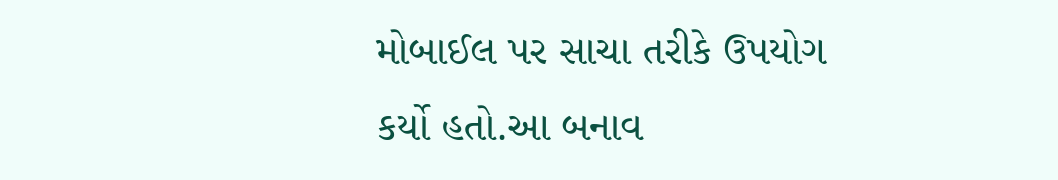મોબાઈલ પર સાચા તરીકે ઉપયોગ કર્યો હતો.આ બનાવ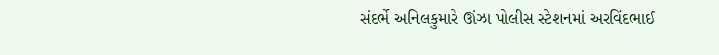સંદર્ભે અનિલકુમારે ઊંઝા પોલીસ સ્ટેશનમાં અરવિંદભાઈ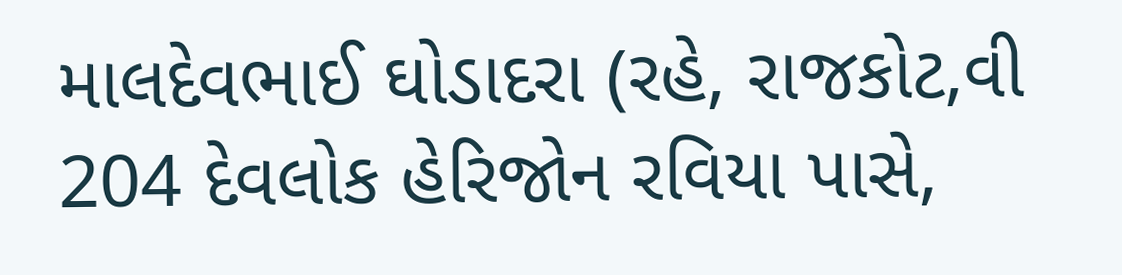માલદેવભાઈ ઘોડાદરા (રહે, રાજકોટ,વી 204 દેવલોક હેરિજોન રવિયા પાસે,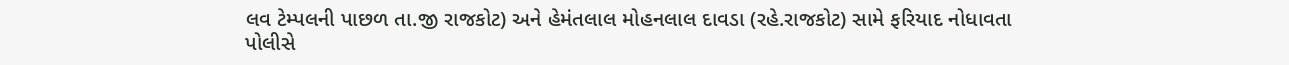લવ ટેમ્પલની પાછળ તા.જી રાજકોટ) અને હેમંતલાલ મોહનલાલ દાવડા (રહે.રાજકોટ) સામે ફરિયાદ નોધાવતા પોલીસે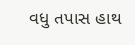વધુ તપાસ હાથ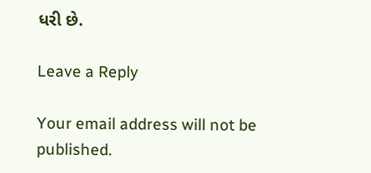ધરી છે.

Leave a Reply

Your email address will not be published.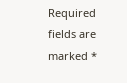Required fields are marked *